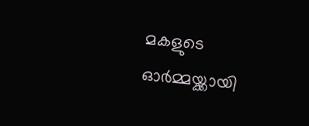മകളുടെ ഓര്‍മ്മയ്ക്കായി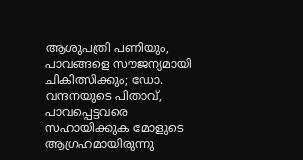ആശുപത്രി പണിയും, പാവങ്ങളെ സൗജന്യമായി ചികിത്സിക്കും; ഡോ. വന്ദനയുടെ പിതാവ്, പാവപ്പെട്ടവരെ സഹായിക്കുക മോളുടെ ആഗ്രഹമായിരുന്നു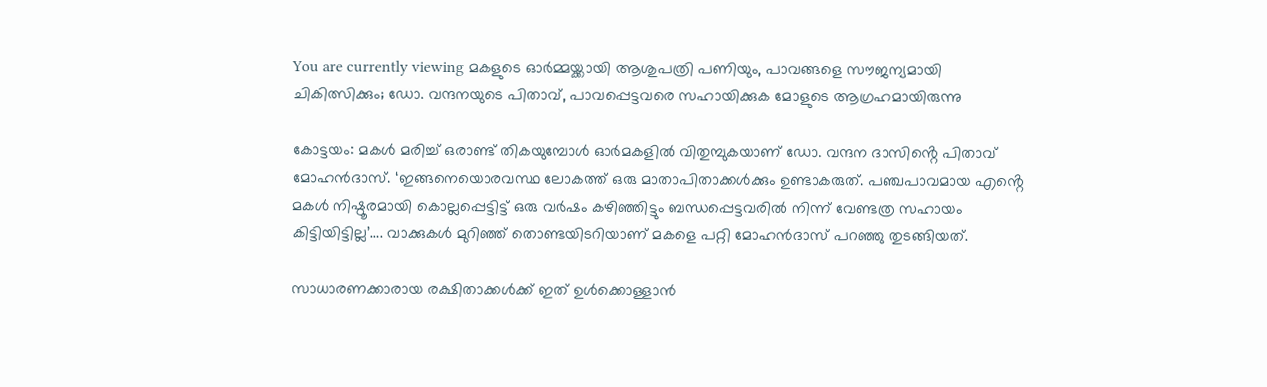You are currently viewing മകളുടെ ഓര്‍മ്മയ്ക്കായി ആശുപത്രി പണിയും, പാവങ്ങളെ സൗജന്യമായി ചികിത്സിക്കും; ഡോ. വന്ദനയുടെ പിതാവ്, പാവപ്പെട്ടവരെ സഹായിക്കുക മോളുടെ ആഗ്രഹമായിരുന്നു

കോട്ടയം: മകള്‍ മരിച്ച് ഒരാണ്ട് തികയുമ്പോള്‍ ഓര്‍മകളില്‍ വിതുമ്പുകയാണ് ഡോ. വന്ദന ദാസിൻ്റെ പിതാവ് മോഹന്‍ദാസ്. ‘ഇങ്ങനെയൊരവസ്ഥ ലോകത്ത് ഒരു മാതാപിതാക്കള്‍ക്കും ഉണ്ടാകരുത്. പഞ്ചപാവമായ എൻ്റെ മകള്‍ നിഷ്ഠൂരമായി കൊല്ലപ്പെട്ടിട്ട് ഒരു വര്‍ഷം കഴിഞ്ഞിട്ടും ബന്ധപ്പെട്ടവരില്‍ നിന്ന് വേണ്ടത്ര സഹായം കിട്ടിയിട്ടില്ല’…. വാക്കുകള്‍ മുറിഞ്ഞ് തൊണ്ടയിടറിയാണ് മകളെ പറ്റി മോഹന്‍ദാസ് പറഞ്ഞു തുടങ്ങിയത്.

സാധാരണക്കാരായ രക്ഷിതാക്കള്‍ക്ക് ഇത് ഉള്‍ക്കൊള്ളാന്‍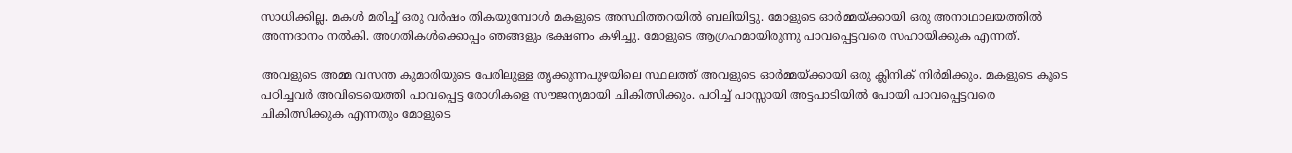സാധിക്കില്ല. മകള്‍ മരിച്ച് ഒരു വര്‍ഷം തികയുമ്പോള്‍ മകളുടെ അസ്ഥിത്തറയില്‍ ബലിയിട്ടു. മോളുടെ ഓര്‍മ്മയ്ക്കായി ഒരു അനാഥാലയത്തില്‍ അന്നദാനം നല്‍കി. അഗതികള്‍ക്കൊപ്പം ഞങ്ങളും ഭക്ഷണം കഴിച്ചു. മോളുടെ ആഗ്രഹമായിരുന്നു പാവപ്പെട്ടവരെ സഹായിക്കുക എന്നത്.

അവളുടെ അമ്മ വസന്ത കുമാരിയുടെ പേരിലുള്ള തൃക്കുന്നപുഴയിലെ സ്ഥലത്ത് അവളുടെ ഓര്‍മ്മയ്ക്കായി ഒരു ക്ലിനിക് നിര്‍മിക്കും. മകളുടെ കൂടെ പഠിച്ചവര്‍ അവിടെയെത്തി പാവപ്പെട്ട രോഗികളെ സൗജന്യമായി ചികിത്സിക്കും. പഠിച്ച് പാസ്സായി അട്ടപാടിയില്‍ പോയി പാവപ്പെട്ടവരെ ചികിത്സിക്കുക എന്നതും മോളുടെ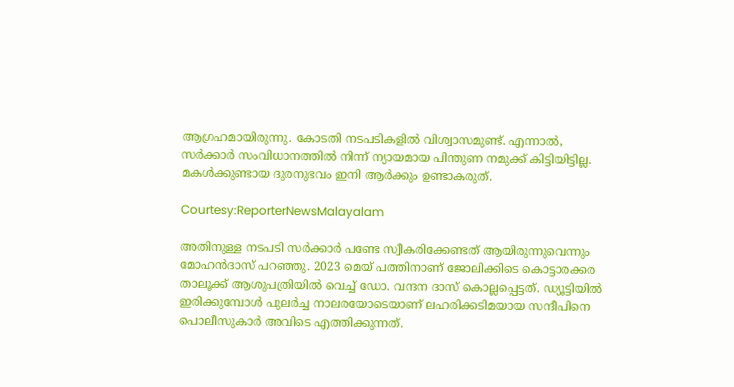ആഗ്രഹമായിരുന്നു. കോടതി നടപടികളില്‍ വിശ്വാസമുണ്ട്. എന്നാല്‍, സര്‍ക്കാര്‍ സംവിധാനത്തില്‍ നിന്ന് ന്യായമായ പിന്തുണ നമുക്ക് കിട്ടിയിട്ടില്ല. മകള്‍ക്കുണ്ടായ ദുരനുഭവം ഇനി ആര്‍ക്കും ഉണ്ടാകരുത്.

Courtesy:ReporterNewsMalayalam

അതിനുള്ള നടപടി സര്‍ക്കാര്‍ പണ്ടേ സ്വീകരിക്കേണ്ടത് ആയിരുന്നുവെന്നും മോഹന്‍ദാസ് പറഞ്ഞു. 2023 മെയ് പത്തിനാണ് ജോലിക്കിടെ കൊട്ടാരക്കര താലൂക്ക് ആശുപത്രിയില്‍ വെച്ച് ഡോ. വന്ദന ദാസ് കൊല്ലപ്പെട്ടത്. ഡ്യൂട്ടിയില്‍ ഇരിക്കുമ്പോള്‍ പുലര്‍ച്ച നാലരയോടെയാണ് ലഹരിക്കടിമയായ സന്ദീപിനെ പൊലീസുകാര്‍ അവിടെ എത്തിക്കുന്നത്.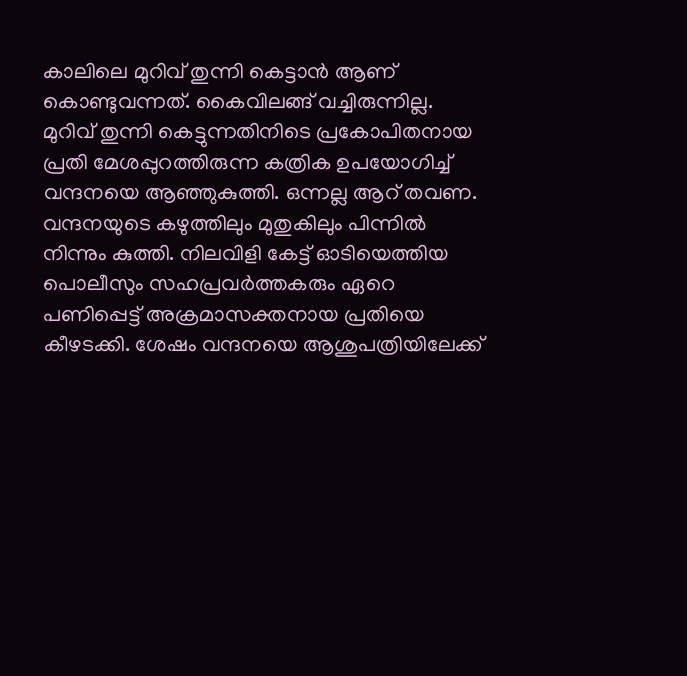കാലിലെ മുറിവ് തുന്നി കെട്ടാന്‍ ആണ് കൊണ്ടുവന്നത്. കൈവിലങ്ങ് വച്ചിരുന്നില്ല. മുറിവ് തുന്നി കെട്ടുന്നതിനിടെ പ്രകോപിതനായ പ്രതി മേശപ്പുറത്തിരുന്ന കത്രിക ഉപയോഗിച്ച് വന്ദനയെ ആഞ്ഞുകുത്തി. ഒന്നല്ല ആറ് തവണ. വന്ദനയുടെ കഴുത്തിലും മുതുകിലും പിന്നില്‍ നിന്നും കുത്തി. നിലവിളി കേട്ട് ഓടിയെത്തിയ പൊലീസും സഹപ്രവര്‍ത്തകരും ഏറെ പണിപ്പെട്ട് അക്രമാസക്തനായ പ്രതിയെ കീഴടക്കി. ശേഷം വന്ദനയെ ആശുപത്രിയിലേക്ക്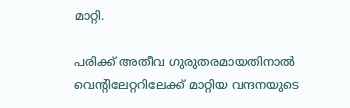മാറ്റി.

പരിക്ക് അതീവ ഗുരുതരമായതിനാല്‍ വെന്റിലേറ്ററിലേക്ക് മാറ്റിയ വന്ദനയുടെ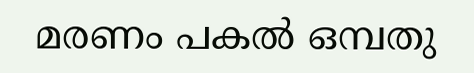മരണം പകല്‍ ഒമ്പതു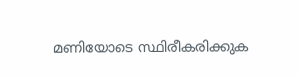മണിയോടെ സ്ഥിരീകരിക്കുക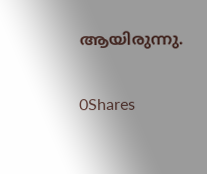ആയിരുന്നു.

0Shares